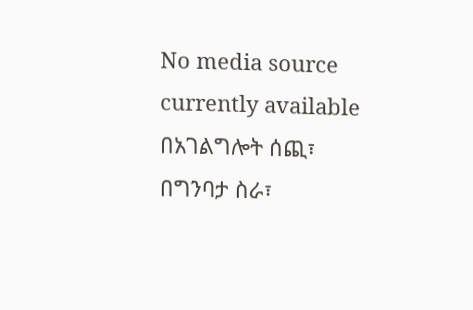No media source currently available
በአገልግሎት ሰጪ፣ በግንባታ ስራ፣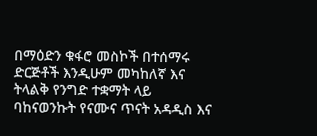በማዕድን ቁፋሮ መስኮች በተሰማሩ ድርጅቶች እንዲሁም መካከለኛ እና ትላልቅ የንግድ ተቋማት ላይ ባከናወንኩት የናሙና ጥናት አዳዲስ እና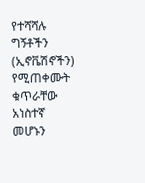የተሻሻሉ ግኝቶችን (ኢኖቬሽኖችን) የሚጠቀሙት ቁጥራቸው አነስተኛ መሆኑን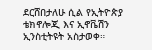ደርሸበታለሁ ሲል የኢትዮጵያ ቴክኖሎጂ እና ኢኖቬሽን ኢንስቲትዩት አስታወቀ።